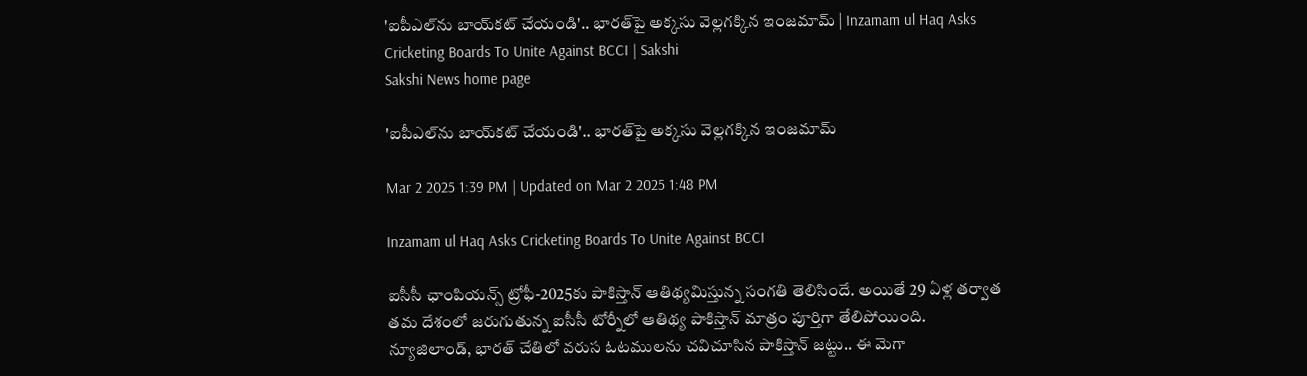'ఐపీఎల్‌ను బాయ్‌క‌ట్ చేయండి'.. భార‌త్‌పై అక్కసు వెల్లగక్కిన ఇంజమామ్ | Inzamam ul Haq Asks Cricketing Boards To Unite Against BCCI | Sakshi
Sakshi News home page

'ఐపీఎల్‌ను బాయ్‌క‌ట్ చేయండి'.. భార‌త్‌పై అక్కసు వెల్లగక్కిన ఇంజమామ్

Mar 2 2025 1:39 PM | Updated on Mar 2 2025 1:48 PM

Inzamam ul Haq Asks Cricketing Boards To Unite Against BCCI

ఐసీసీ ఛాంపియ‌న్స్ ట్రోఫీ-2025కు పాకిస్తాన్ ఆతిథ్య‌మిస్తున్న సంగ‌తి తెలిసిందే. అయితే 29 ఏళ్ల త‌ర్వాత త‌మ దేశంలో జ‌రుగుతున్న ఐసీసీ టోర్నీలో ఆతిథ్య పాకిస్తాన్ మాత్రం పూర్తిగా తేలిపోయింది. న్యూజిలాండ్, భారత్‌ చేతిలో వరుస ఓటములను చవిచూసిన పాకిస్తాన్ జట్టు.. ఈ మెగా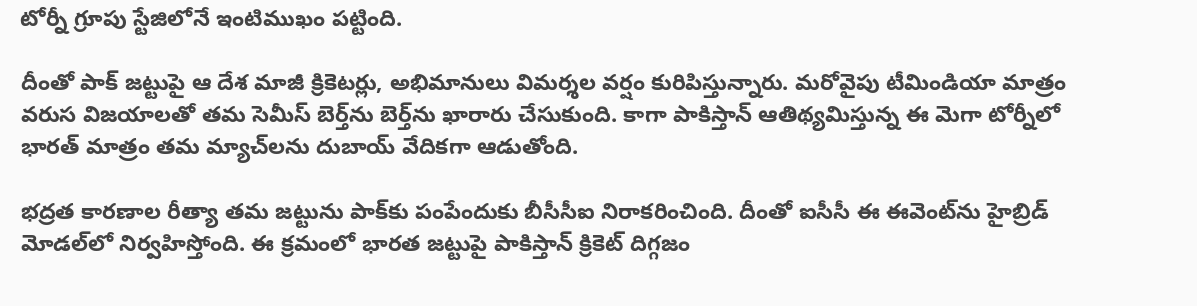టోర్నీ గ్రూపు స్టేజిలోనే ఇంటిముఖం పట్టింది.

దీంతో పాక్‌ జట్టుపై ఆ దేశ మాజీ క్రికెటర్లు, అభిమానులు విమర్శల వర్షం కురిపిస్తున్నారు. మరోవైపు టీమిండియా మాత్రం వరుస విజయాలతో తమ సెమీస్ బెర్త్‌ను బెర్త్‌ను ఖారారు చేసుకుంది. కాగా పాకిస్తాన్‌ ఆతిథ్యమిస్తున్న ఈ మెగా టోర్నీలో భారత్‌ మాత్రం తమ మ్యాచ్‌లను దుబాయ్‌ వేదికగా ఆడుతోంది.

భద్రత కారణాల రీత్యా తమ జట్టును పాక్‌కు పంపేందుకు బీసీసీఐ నిరాకరించింది. దీంతో ఐసీసీ ఈ ఈవెంట్‌ను హైబ్రిడ్‌ మోడల్‌లో నిర్వహిస్తోంది. ఈ క్రమంలో భార‌త జ‌ట్టుపై పాకిస్తాన్ క్రికెట్ దిగ్గ‌జం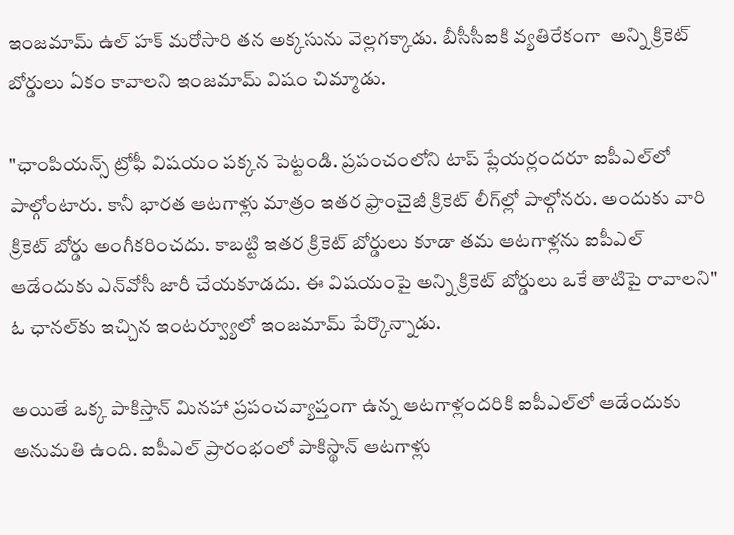ఇంజమామ్ ఉల్ హక్ మ‌రోసారి త‌న అక్క‌సును వెల్లగక్కాడు. బీసీసీఐకి వ్యతిరేకంగా  అన్ని క్రికెట్ బోర్డులు ఏకం కావాలని ఇంజమామ్ విషం చిమ్మాడు.

"ఛాంపియన్స్ ట్రోఫీ విషయం పక్కన పెట్టండి. ప్రపంచంలోని టాప్ ప్లేయర్లందరూ ఐపీఎల్‌లో పాల్గోంటారు. కానీ భారత ఆటగాళ్లు మాత్రం ఇతర ఫ్రాంచైజీ క్రికెట్ లీగ్‌ల్లో పాల్గోనరు. అందుకు వారి క్రికెట్ బోర్డు అంగీకరించదు. కాబట్టి ఇతర క్రికెట్ బోర్డులు కూడా తమ ఆటగాళ్లను ఐపీఎల్‌ ఆడేందుకు ఎన్‌వోసీ జారీ చేయకూడదు. ఈ విషయంపై అన్ని క్రికెట్ బోర్డులు ఒకే తాటిపై రావాలని" ఓ ఛానల్‌కు ఇచ్చిన ఇంటర్వ్యూలో ఇంజమామ్ పేర్కొన్నాడు.

అయితే ఒక్క పాకిస్తాన్ మినహా ప్రపంచవ్యాప్తంగా ఉన్న ఆటగాళ్లందరికి ఐపీఎల్‌లో ఆడేందుకు అనుమతి ఉంది. ఐపీఎల్ ప్రారంభంలో పాకిస్థాన్ ఆటగాళ్లు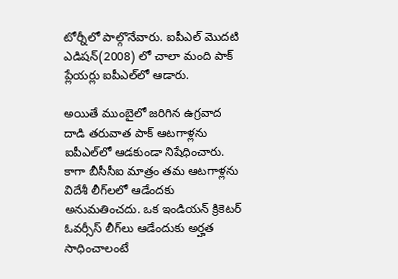టోర్నీలో పాల్గొనేవారు. ఐపీఎల్ మొదటి ఎడిషన్(2008) లో చాలా మంది పాక్ ప్లేయర్లు ఐపీఎల్‌లో ఆడారు.

అయితే ముంబైలో జరిగిన ఉగ్రవాద దాడి తరువాత పాక్ ఆటగాళ్లను ఐపీఎల్‌లో ఆడకుండా నిషేధిం‍చారు. కాగా బీసీసీఐ మాత్రం తమ ఆటగాళ్లను విదేశీ లీగ్‌లలో ఆడేందకు అనుమతించదు. ఒక ఇండియన్ క్రికెటర్‌ ఓవర్సీస్ లీగ్‌లు ఆడేందుకు అర్హత సాధించాలంటే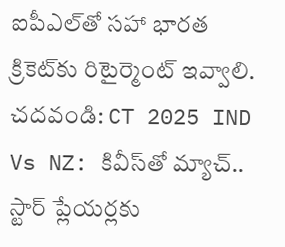ఐపీఎల్‌తో సహా భారత క్రికెట్‌కు రిటైర్మెంట్ ఇవ్వాలి.
చదవండి: CT 2025 IND Vs NZ: కివీస్‌తో మ్యాచ్‌.. స్టార్‌ ప్లేయర్లకు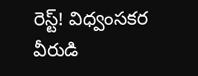రెస్ట్‌! విధ్వంసకర వీరుడి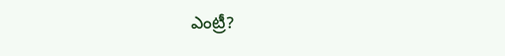ఎం‍ట్రీ?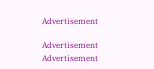Advertisement

Advertisement
Advertisement